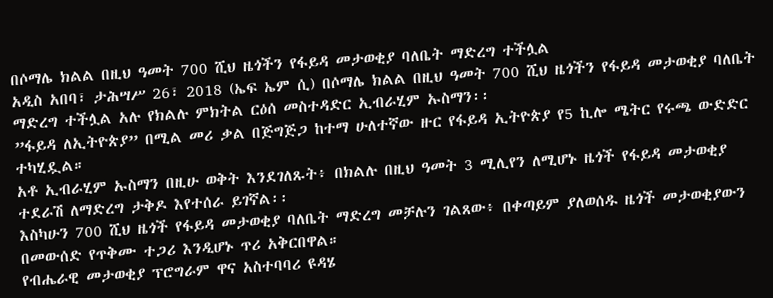በሶማሌ ክልል በዚህ ዓመት 700 ሺህ ዜጎችን የፋይዳ መታወቂያ ባለቤት ማድረግ ተችሏል
አዲስ አበባ፣ ታሕሣሥ 26፣ 2018 (ኤፍ ኤም ሲ) በሶማሌ ክልል በዚህ ዓመት 700 ሺህ ዜጎችን የፋይዳ መታወቂያ ባለቤት ማድረግ ተችሏል አሉ የክልሉ ምክትል ርዕሰ መስተዳድር ኢብራሂም ኡስማን፡፡
”ፋይዳ ለኢትዮጵያ” በሚል መሪ ቃል በጅግጅጋ ከተማ ሁለተኛው ዙር የፋይዳ ኢትዮጵያ የ5 ኪሎ ሜትር የሩጫ ውድድር ተካሂዷል።
አቶ ኢብራሂም ኡስማን በዚሁ ወቅት እንደገለጹት፥ በክልሉ በዚህ ዓመት 3 ሚሊየን ለሚሆኑ ዜጎች የፋይዳ መታወቂያ ተደራሽ ለማድረግ ታቅዶ እየተሰራ ይገኛል፡፡
እስካሁን 700 ሺህ ዜጎች የፋይዳ መታወቂያ ባለቤት ማድረግ መቻሉን ገልጸው፥ በቀጣይም ያለወሰዱ ዜጎች መታወቂያውን በመውሰድ የጥቅሙ ተጋሪ እንዲሆኑ ጥሪ አቅርበዋል።
የብሔራዊ መታወቂያ ፕሮግራም ዋና አስተባባሪ ዩዳሄ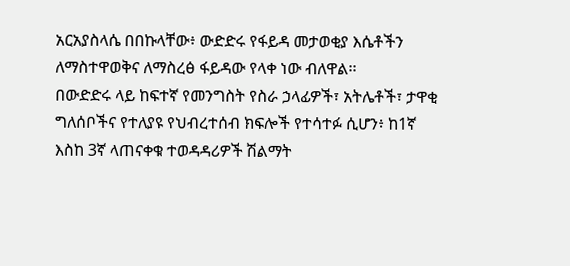አርአያስላሴ በበኩላቸው፥ ውድድሩ የፋይዳ መታወቂያ እሴቶችን ለማስተዋወቅና ለማስረፅ ፋይዳው የላቀ ነው ብለዋል፡፡
በውድድሩ ላይ ከፍተኛ የመንግስት የስራ ኃላፊዎች፣ አትሌቶች፣ ታዋቂ ግለሰቦችና የተለያዩ የህብረተሰብ ክፍሎች የተሳተፉ ሲሆን፥ ከ1ኛ እስከ 3ኛ ላጠናቀቁ ተወዳዳሪዎች ሽልማት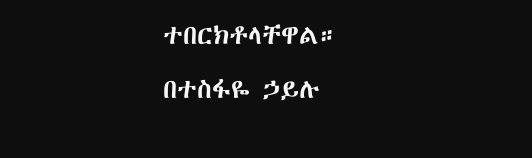ተበርክቶላቸዋል።
በተስፋዬ ኃይሉ